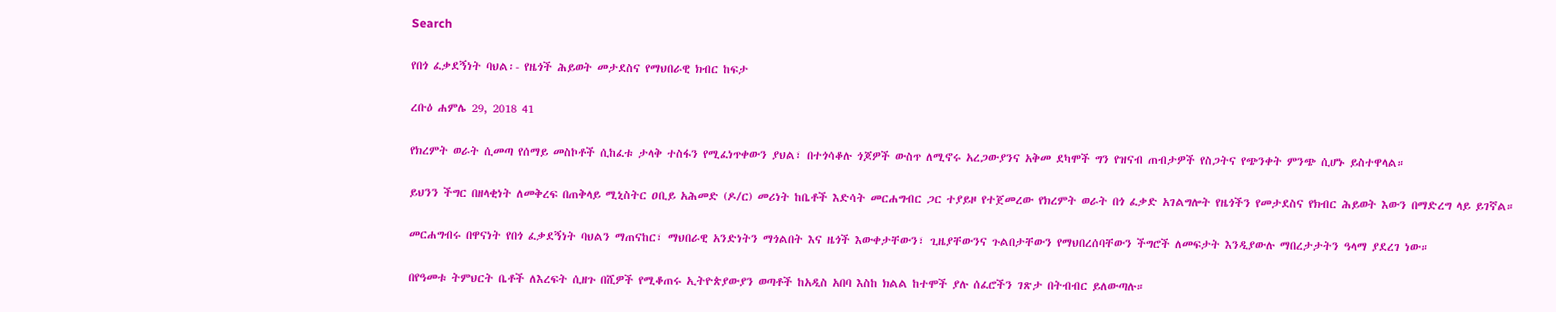Search

የበጎ ፈቃደኝነት ባህል፡- የዜጎች ሕይወት መታደስና የማህበራዊ ክብር ከፍታ

ረቡዕ ሐምሌ 29, 2018 41

የክረምት ወራት ሲመጣ የሰማይ መስኮቶች ሲከፈቱ ታላቅ ተስፋን የሚፈነጥቀውን ያህል፣ በተጎሳቆሉ ጎጆዎች ውስጥ ለሚኖሩ አረጋውያንና አቅመ ደካሞች ግን የዝናብ ጠብታዎች የስጋትና የጭንቀት ምንጭ ሲሆኑ ይስተዋላል።

ይህንን ችግር በዘላቂነት ለመቅረፍ በጠቅላይ ሚኒስትር ዐቢይ አሕመድ (ዶ/ር) መሪነት ከቤቶች እድሳት መርሐግብር ጋር ተያይዞ የተጀመረው የክረምት ወራት በጎ ፈቃድ አገልግሎት የዜጎችን የመታደስና የክብር ሕይወት እውን በማድረግ ላይ ይገኛል።

መርሐግብሩ በዋናነት የበጎ ፈቃደኝነት ባህልን ማጠናከር፣ ማህበራዊ አንድነትን ማጎልበት እና ዜጎች እውቀታቸውን፣ ጊዜያቸውንና ጉልበታቸውን የማህበረሰባቸውን ችግሮች ለመፍታት እንዲያውሉ ማበረታታትን ዓላማ ያደረገ ነው።

በየዓመቱ ትምህርት ቤቶች ለእረፍት ሲዘጉ በሺዎች የሚቆጠሩ ኢትዮጵያውያን ወጣቶች ከአዲስ አበባ እስከ ክልል ከተሞች ያሉ ሰፈሮችን ገጽታ በትብብር ይለውጣሉ።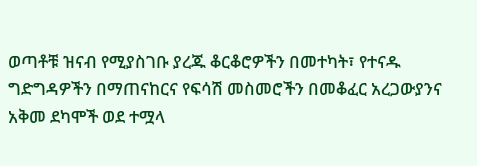ወጣቶቹ ዝናብ የሚያስገቡ ያረጁ ቆርቆሮዎችን በመተካት፣ የተናዱ ግድግዳዎችን በማጠናከርና የፍሳሽ መስመሮችን በመቆፈር አረጋውያንና አቅመ ደካሞች ወደ ተሟላ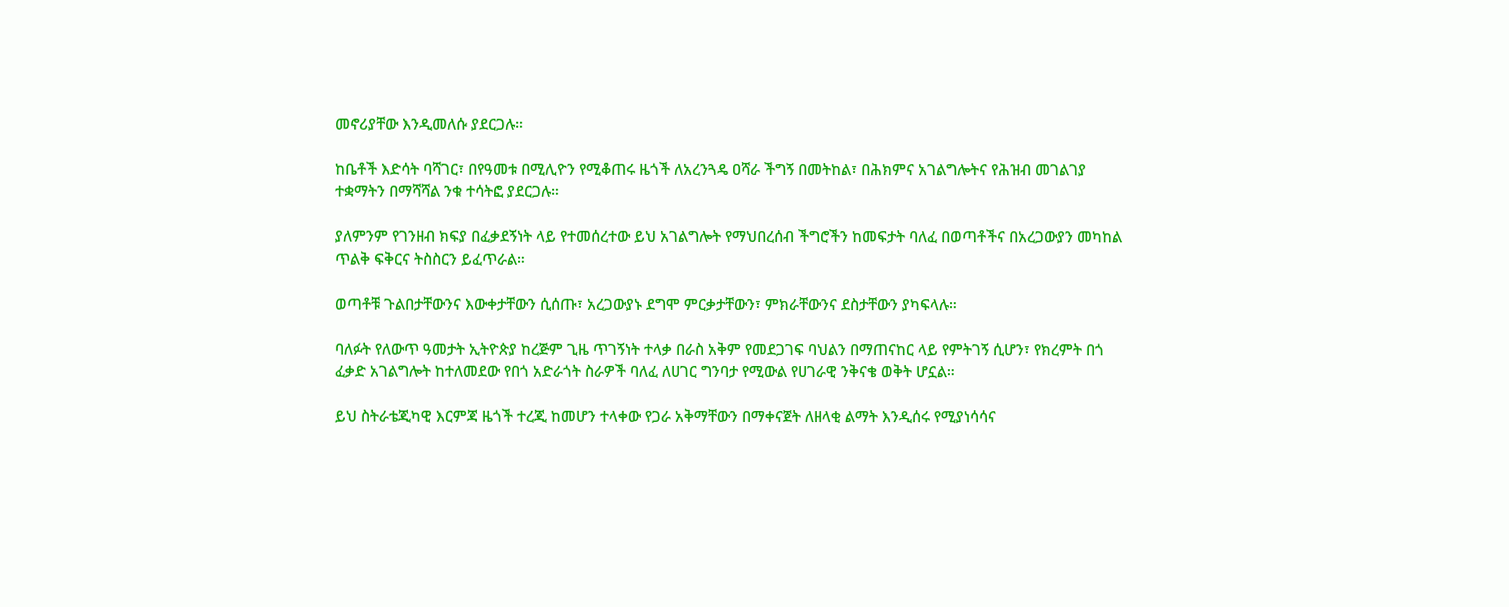መኖሪያቸው እንዲመለሱ ያደርጋሉ።

ከቤቶች እድሳት ባሻገር፣ በየዓመቱ በሚሊዮን የሚቆጠሩ ዜጎች ለአረንጓዴ ዐሻራ ችግኝ በመትከል፣ በሕክምና አገልግሎትና የሕዝብ መገልገያ ተቋማትን በማሻሻል ንቁ ተሳትፎ ያደርጋሉ።

ያለምንም የገንዘብ ክፍያ በፈቃደኝነት ላይ የተመሰረተው ይህ አገልግሎት የማህበረሰብ ችግሮችን ከመፍታት ባለፈ በወጣቶችና በአረጋውያን መካከል ጥልቅ ፍቅርና ትስስርን ይፈጥራል።

ወጣቶቹ ጉልበታቸውንና እውቀታቸውን ሲሰጡ፣ አረጋውያኑ ደግሞ ምርቃታቸውን፣ ምክራቸውንና ደስታቸውን ያካፍላሉ።

ባለፉት የለውጥ ዓመታት ኢትዮጵያ ከረጅም ጊዜ ጥገኝነት ተላቃ በራስ አቅም የመደጋገፍ ባህልን በማጠናከር ላይ የምትገኝ ሲሆን፣ የክረምት በጎ ፈቃድ አገልግሎት ከተለመደው የበጎ አድራጎት ስራዎች ባለፈ ለሀገር ግንባታ የሚውል የሀገራዊ ንቅናቄ ወቅት ሆኗል።

ይህ ስትራቴጂካዊ እርምጃ ዜጎች ተረጂ ከመሆን ተላቀው የጋራ አቅማቸውን በማቀናጀት ለዘላቂ ልማት እንዲሰሩ የሚያነሳሳና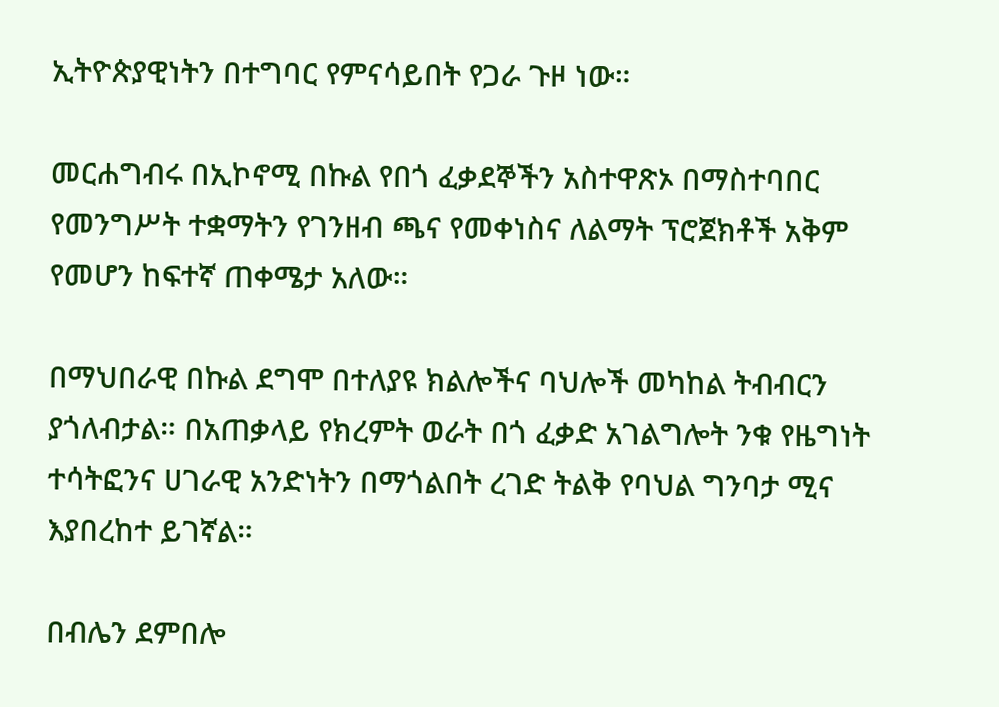ኢትዮጵያዊነትን በተግባር የምናሳይበት የጋራ ጉዞ ነው።

መርሐግብሩ በኢኮኖሚ በኩል የበጎ ፈቃደኞችን አስተዋጽኦ በማስተባበር የመንግሥት ተቋማትን የገንዘብ ጫና የመቀነስና ለልማት ፕሮጀክቶች አቅም የመሆን ከፍተኛ ጠቀሜታ አለው።

በማህበራዊ በኩል ደግሞ በተለያዩ ክልሎችና ባህሎች መካከል ትብብርን ያጎለብታል። በአጠቃላይ የክረምት ወራት በጎ ፈቃድ አገልግሎት ንቁ የዜግነት ተሳትፎንና ሀገራዊ አንድነትን በማጎልበት ረገድ ትልቅ የባህል ግንባታ ሚና እያበረከተ ይገኛል።

በብሌን ደምበሎ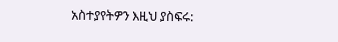አስተያየትዎን እዚህ ያስፍሩ: